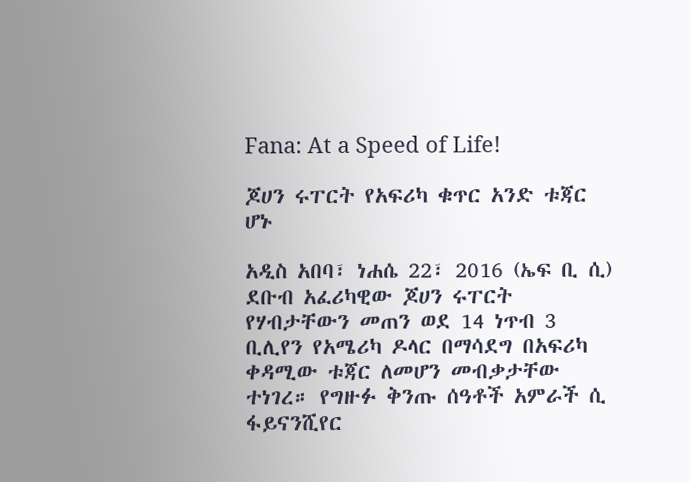Fana: At a Speed of Life!

ጆሀን ሩፐርት የአፍሪካ ቁጥር አንድ ቱጃር ሆኑ

አዲስ አበባ፣ ነሐሴ 22፣ 2016 (ኤፍ ቢ ሲ) ደቡብ አፈሪካዊው ጆሀን ሩፐርት የሃብታቸውን መጠን ወደ 14 ነጥብ 3 ቢሊየን የአሜሪካ ዶላር በማሳደግ በአፍሪካ ቀዳሚው ቱጃር ለመሆን መብቃታቸው ተነገረ። የግዙፉ ቅንጡ ሰዓቶች አምራች ሲ ፋይናንሺየር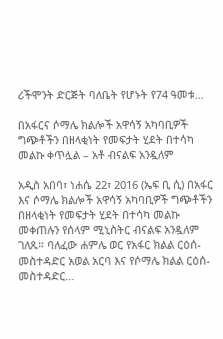ሪችሞንት ድርጅት ባለቤት የሆኑት የ74 ዓመቱ…

በአፋርና ሶማሌ ክልሎች አዋሳኝ አካባቢዎች ግጭቶችን በዘላቂነት የመፍታት ሂደት በተሳካ መልኩ ቀጥሏል – አቶ ብናልፍ አንዷለም

አዲስ አበባ፣ ነሐሴ 22፣ 2016 (ኤፍ ቢ ሲ) በአፋር እና ሶማሌ ክልሎች አዋሳኝ አካባቢዎች ግጭቶችን በዘላቂነት የመፍታት ሂደት በተሳካ መልኩ መቀጠሉን የሰላም ሚኒስትር ብናልፍ አንዷለም ገለጹ። ባለፈው ሐምሌ ወር የአፋር ክልል ርዕሰ-መስተዳድር አወል አርባ እና የሶማሌ ክልል ርዕሰ-መስተዳድር…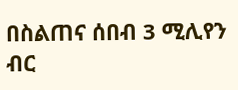በስልጠና ሰበብ 3 ሚሊየን ብር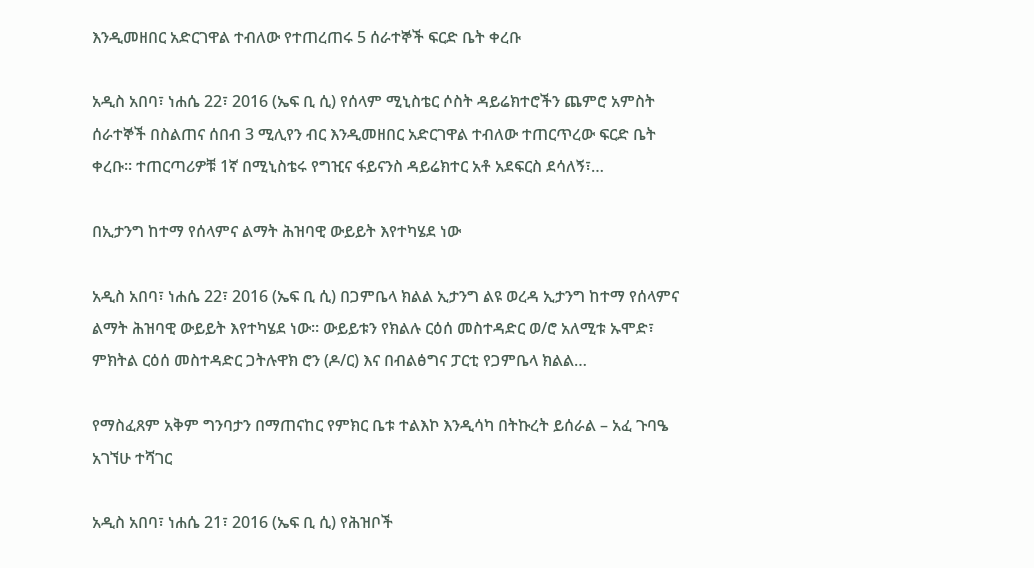እንዲመዘበር አድርገዋል ተብለው የተጠረጠሩ 5 ሰራተኞች ፍርድ ቤት ቀረቡ

አዲስ አበባ፣ ነሐሴ 22፣ 2016 (ኤፍ ቢ ሲ) የሰላም ሚኒስቴር ሶስት ዳይሬክተሮችን ጨምሮ አምስት ሰራተኞች በስልጠና ሰበብ 3 ሚሊየን ብር እንዲመዘበር አድርገዋል ተብለው ተጠርጥረው ፍርድ ቤት ቀረቡ። ተጠርጣሪዎቹ 1ኛ በሚኒስቴሩ የግዢና ፋይናንስ ዳይሬክተር አቶ አደፍርስ ደሳለኝ፣…

በኢታንግ ከተማ የሰላምና ልማት ሕዝባዊ ውይይት እየተካሄደ ነው

አዲስ አበባ፣ ነሐሴ 22፣ 2016 (ኤፍ ቢ ሲ) በጋምቤላ ክልል ኢታንግ ልዩ ወረዳ ኢታንግ ከተማ የሰላምና ልማት ሕዝባዊ ውይይት እየተካሄደ ነው። ውይይቱን የክልሉ ርዕሰ መስተዳድር ወ/ሮ አለሚቱ ኡሞድ፣ ምክትል ርዕሰ መስተዳድር ጋትሉዋክ ሮን (ዶ/ር) እና በብልፅግና ፓርቲ የጋምቤላ ክልል…

የማስፈጸም አቅም ግንባታን በማጠናከር የምክር ቤቱ ተልእኮ እንዲሳካ በትኩረት ይሰራል – አፈ ጉባዔ አገኘሁ ተሻገር

አዲስ አበባ፣ ነሐሴ 21፣ 2016 (ኤፍ ቢ ሲ) የሕዝቦች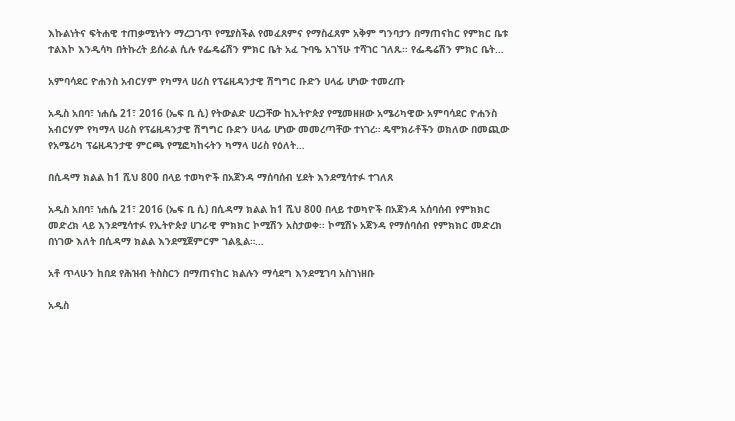እኩልነትና ፍትሐዊ ተጠቃሚነትን ማረጋገጥ የሚያስችል የመፈጸምና የማስፈጸም አቅም ግንባታን በማጠናከር የምክር ቤቱ ተልእኮ እንዲሳካ በትኩረት ይሰራል ሲሉ የፌዴሬሽን ምክር ቤት አፈ ጉባዔ አገኘሁ ተሻገር ገለጹ፡፡ የፌዴሬሽን ምክር ቤት…

አምባሳደር ዮሐንስ አብርሃም የካማላ ሀሪስ የፕሬዚዳንታዊ ሽግግር ቡድን ሀላፊ ሆነው ተመረጡ

አዲስ አበባ፣ ነሐሴ 21፣ 2016 (ኤፍ ቢ ሲ) የትውልድ ሀረጋቸው ከኢትዮጵያ የሚመዘዘው አሜሪካዊው አምባሳደር ዮሐንስ አብርሃም የካማላ ሀሪስ የፕሬዚዳንታዊ ሽግግር ቡድን ሀላፊ ሆነው መመረጣቸው ተነገረ። ዴሞክራቶችን ወክለው በመጪው የአሜሪካ ፕሬዚዳንታዊ ምርጫ የሚፎካከሩትን ካማላ ሀሪስ የዕለት…

በሲዳማ ክልል ከ1 ሺህ 800 በላይ ተወካዮች በአጀንዳ ማሰባሰብ ሂደት እንደሚሳተፉ ተገለጸ

አዲስ አበባ፣ ነሐሴ 21፣ 2016 (ኤፍ ቢ ሲ) በሲዳማ ክልል ከ1 ሺህ 800 በላይ ተወካዮች በአጀንዳ አሰባሰብ የምክክር መድረክ ላይ እንደሚሳተፉ የኢትዮጵያ ሀገራዊ ምክክር ኮሚሽን አስታወቀ፡፡ ኮሚሽኑ አጀንዳ የማሰባሰብ የምክክር መድረክ በነገው እለት በሲዳማ ክልል እንደሚጀምርም ገልጿል።…

አቶ ጥላሁን ከበደ የሕዝብ ትስስርን በማጠናከር ክልሉን ማሳደግ እንደሚገባ አስገነዘቡ

አዲስ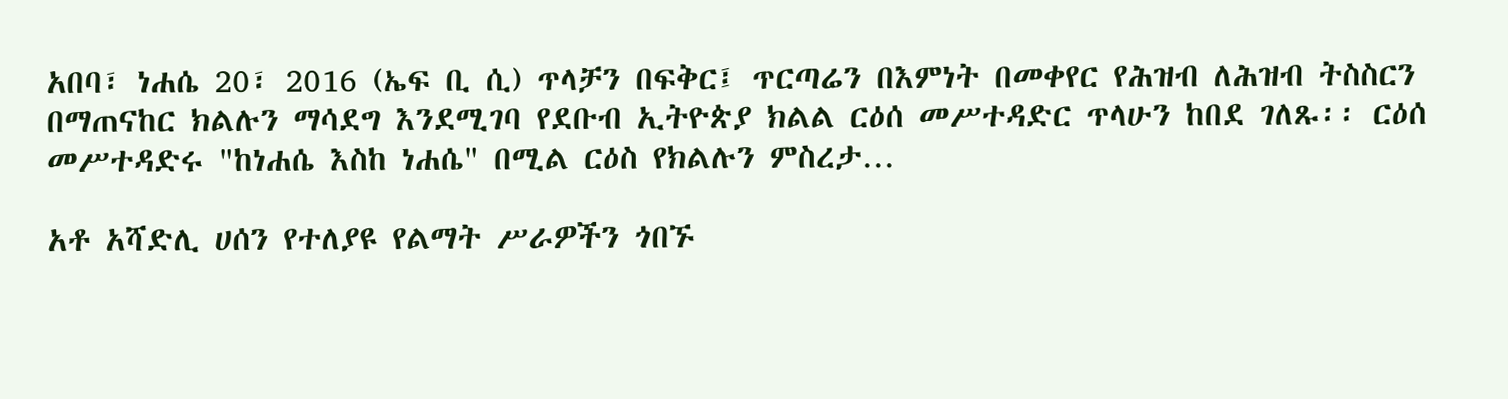አበባ፣ ነሐሴ 20፣ 2016 (ኤፍ ቢ ሲ) ጥላቻን በፍቅር፤ ጥርጣሬን በእምነት በመቀየር የሕዝብ ለሕዝብ ትስስርን በማጠናከር ክልሉን ማሳደግ እንደሚገባ የደቡብ ኢትዮጵያ ክልል ርዕሰ መሥተዳድር ጥላሁን ከበደ ገለጹ፡፡ ርዕሰ መሥተዳድሩ "ከነሐሴ እስከ ነሐሴ" በሚል ርዕስ የክልሉን ምስረታ…

አቶ አሻድሊ ሀሰን የተለያዩ የልማት ሥራዎችን ጎበኙ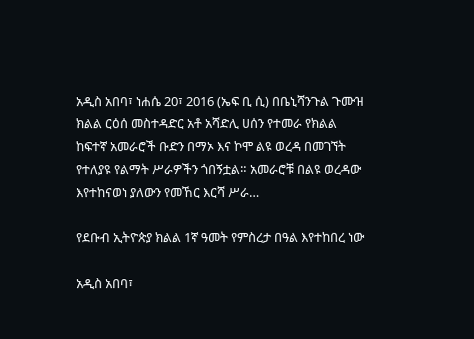አዲስ አበባ፣ ነሐሴ 20፣ 2016 (ኤፍ ቢ ሲ) በቤኒሻንጉል ጉሙዝ ክልል ርዕሰ መስተዳድር አቶ አሻድሊ ሀሰን የተመራ የክልል ከፍተኛ አመራሮች ቡድን በማኦ እና ኮሞ ልዩ ወረዳ በመገኘት የተለያዩ የልማት ሥራዎችን ጎበኝቷል። አመራሮቹ በልዩ ወረዳው እየተከናወነ ያለውን የመኸር እርሻ ሥራ…

የደቡብ ኢትዮጵያ ክልል 1ኛ ዓመት የምስረታ በዓል እየተከበረ ነው

አዲስ አበባ፣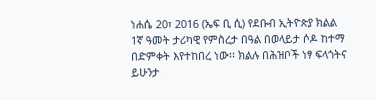ነሐሴ 20፣ 2016 (ኤፍ ቢ ሲ) የደቡብ ኢትዮጵያ ክልል 1ኛ ዓመት ታሪካዊ የምስረታ በዓል በወላይታ ሶዶ ከተማ በድምቀት እየተከበረ ነው፡፡ ክልሉ በሕዝቦች ነፃ ፍላጎትና ይሁንታ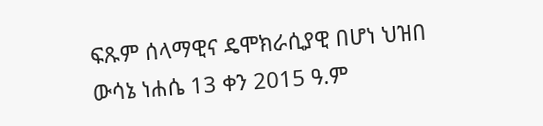ፍጹም ሰላማዊና ዴሞክራሲያዊ በሆነ ህዝበ ውሳኔ ነሐሴ 13 ቀን 2015 ዓ.ም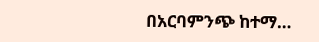በአርባምንጭ ከተማ…